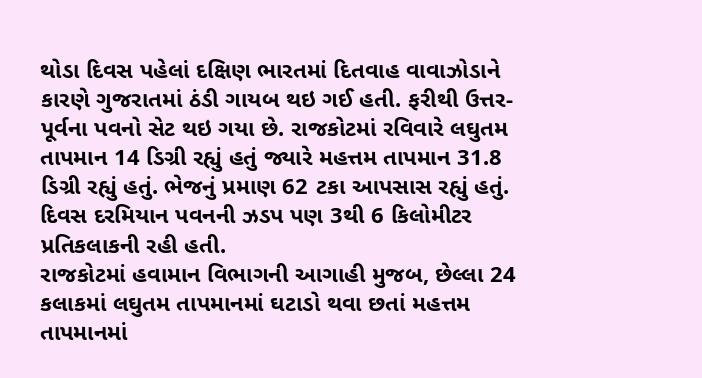થોડા દિવસ પહેલાં દક્ષિણ ભારતમાં દિતવાહ વાવાઝોડાને કારણે ગુજરાતમાં ઠંડી ગાયબ થઇ ગઈ હતી. ફરીથી ઉત્તર-પૂર્વના પવનો સેટ થઇ ગયા છે. રાજકોટમાં રવિવારે લઘુતમ તાપમાન 14 ડિગ્રી રહ્યું હતું જ્યારે મહત્તમ તાપમાન 31.8 ડિગ્રી રહ્યું હતું. ભેજનું પ્રમાણ 62 ટકા આપસાસ રહ્યું હતું. દિવસ દરમિયાન પવનની ઝડપ પણ 3થી 6 કિલોમીટર પ્રતિકલાકની રહી હતી.
રાજકોટમાં હવામાન વિભાગની આગાહી મુજબ, છેલ્લા 24 કલાકમાં લઘુતમ તાપમાનમાં ઘટાડો થવા છતાં મહત્તમ તાપમાનમાં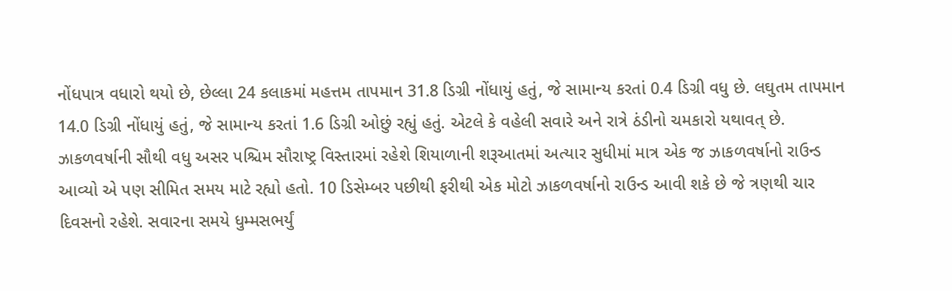નોંધપાત્ર વધારો થયો છે, છેલ્લા 24 કલાકમાં મહત્તમ તાપમાન 31.8 ડિગ્રી નોંધાયું હતું, જે સામાન્ય કરતાં 0.4 ડિગ્રી વધુ છે. લઘુતમ તાપમાન 14.0 ડિગ્રી નોંધાયું હતું, જે સામાન્ય કરતાં 1.6 ડિગ્રી ઓછું રહ્યું હતું. એટલે કે વહેલી સવારે અને રાત્રે ઠંડીનો ચમકારો યથાવત્ છે.
ઝાકળવર્ષાની સૌથી વધુ અસર પશ્ચિમ સૌરાષ્ટ્ર વિસ્તારમાં રહેશે શિયાળાની શરૂઆતમાં અત્યાર સુધીમાં માત્ર એક જ ઝાકળવર્ષાનો રાઉન્ડ આવ્યો એ પણ સીમિત સમય માટે રહ્યો હતો. 10 ડિસેમ્બર પછીથી ફરીથી એક મોટો ઝાકળવર્ષાનો રાઉન્ડ આવી શકે છે જે ત્રણથી ચાર દિવસનો રહેશે. સવારના સમયે ધુમ્મસભર્યું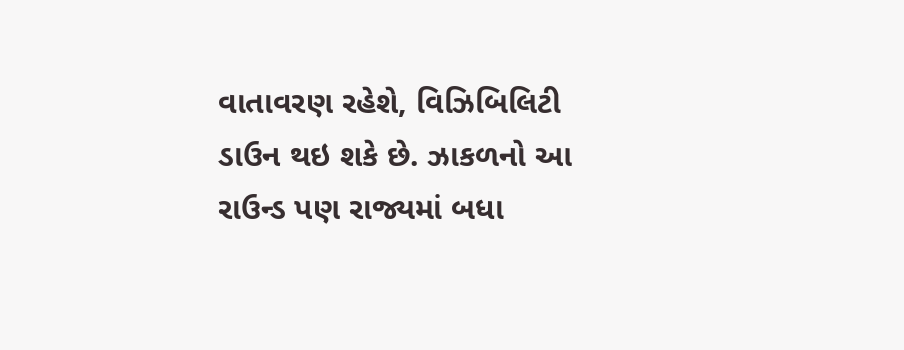વાતાવરણ રહેશે, વિઝિબિલિટી ડાઉન થઇ શકે છે. ઝાકળનો આ રાઉન્ડ પણ રાજ્યમાં બધા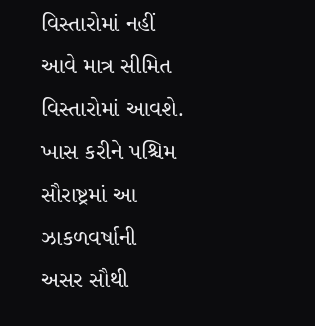વિસ્તારોમાં નહીં આવે માત્ર સીમિત વિસ્તારોમાં આવશે. ખાસ કરીને પશ્ચિમ સૌરાષ્ટ્રમાં આ ઝાકળવર્ષાની અસર સૌથી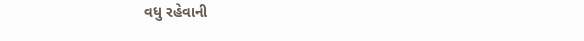વધુ રહેવાની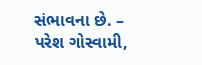સંભાવના છે. – પરેશ ગોસ્વામી,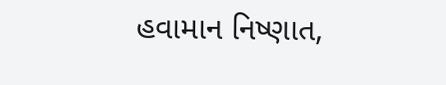હવામાન નિષ્ણાત,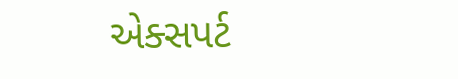એક્સપર્ટ